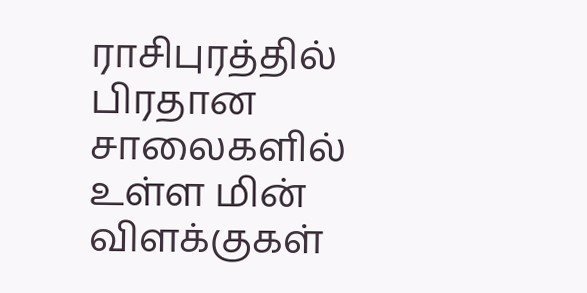ராசிபுரத்தில் பிரதான சாலைகளில் உள்ள மின் விளக்குகள்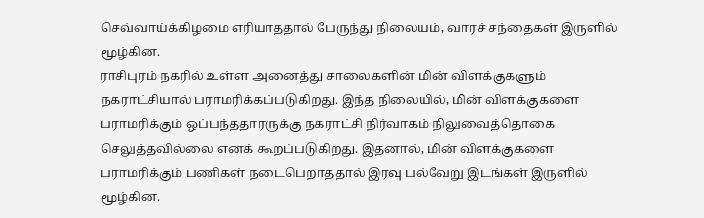செவ்வாய்க்கிழமை எரியாததால் பேருந்து நிலையம், வாரச் சந்தைகள் இருளில் மூழ்கின.
ராசிபுரம் நகரில் உள்ள அனைத்து சாலைகளின் மின் விளக்குகளும் நகராட்சியால் பராமரிக்கப்படுகிறது. இந்த நிலையில், மின் விளக்குகளை பராமரிக்கும் ஒப்பந்ததாரருக்கு நகராட்சி நிர்வாகம் நிலுவைத்தொகை செலுத்தவில்லை எனக் கூறப்படுகிறது. இதனால், மின் விளக்குகளை பராமரிக்கும் பணிகள் நடைபெறாததால் இரவு பல்வேறு இடங்கள் இருளில் மூழ்கின.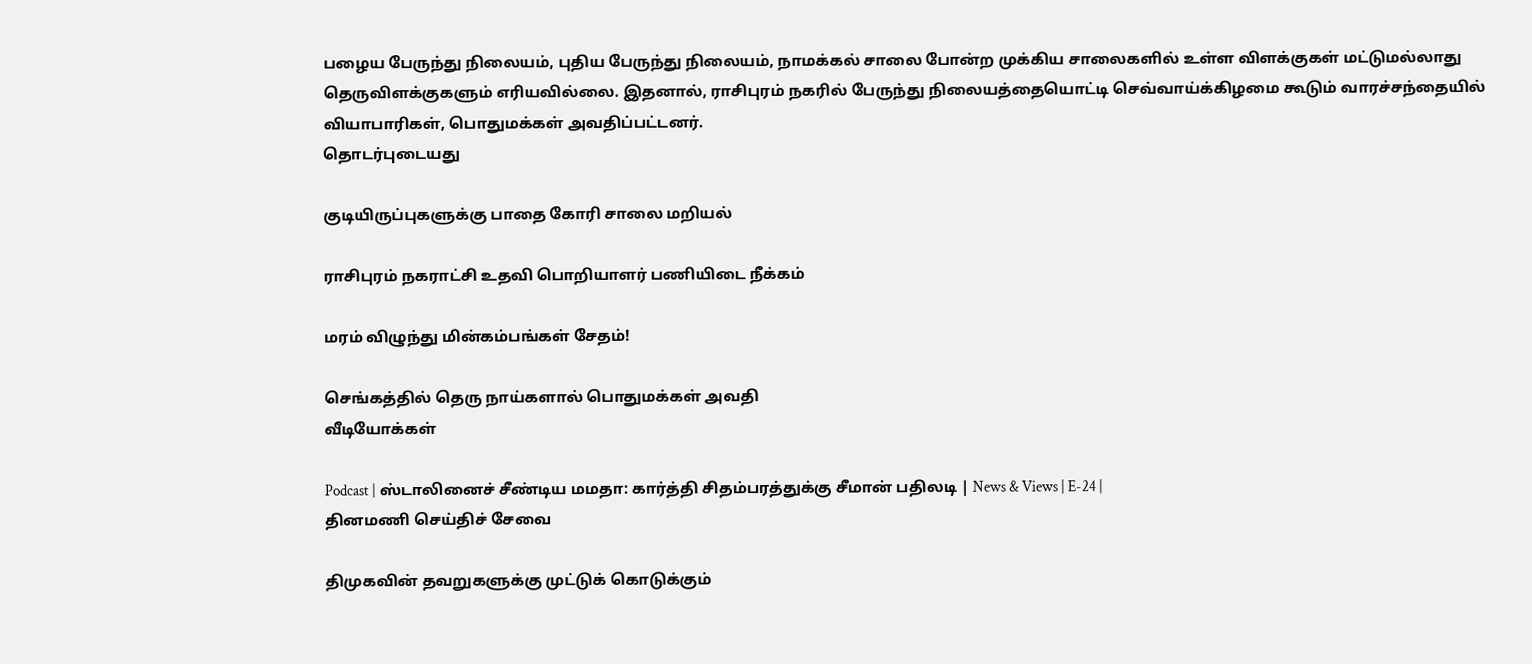பழைய பேருந்து நிலையம், புதிய பேருந்து நிலையம், நாமக்கல் சாலை போன்ற முக்கிய சாலைகளில் உள்ள விளக்குகள் மட்டுமல்லாது தெருவிளக்குகளும் எரியவில்லை. இதனால், ராசிபுரம் நகரில் பேருந்து நிலையத்தையொட்டி செவ்வாய்க்கிழமை கூடும் வாரச்சந்தையில் வியாபாரிகள், பொதுமக்கள் அவதிப்பட்டனர்.
தொடர்புடையது

குடியிருப்புகளுக்கு பாதை கோரி சாலை மறியல்

ராசிபுரம் நகராட்சி உதவி பொறியாளர் பணியிடை நீக்கம்

மரம் விழுந்து மின்கம்பங்கள் சேதம்!

செங்கத்தில் தெரு நாய்களால் பொதுமக்கள் அவதி
வீடியோக்கள்

Podcast | ஸ்டாலினைச் சீண்டிய மமதா: கார்த்தி சிதம்பரத்துக்கு சீமான் பதிலடி | News & Views | E-24 |
தினமணி செய்திச் சேவை

திமுகவின் தவறுகளுக்கு முட்டுக் கொடுக்கும்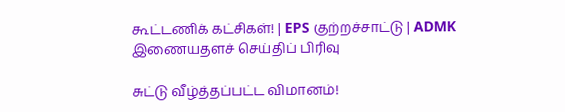கூட்டணிக் கட்சிகள்! | EPS குற்றச்சாட்டு | ADMK
இணையதளச் செய்திப் பிரிவு

சுட்டு வீழ்த்தப்பட்ட விமானம்!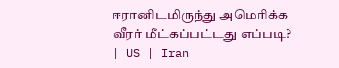ஈரானிடமிருந்து அமெரிக்க வீரர் மீட்கப்பட்டது எப்படி? | US | Iran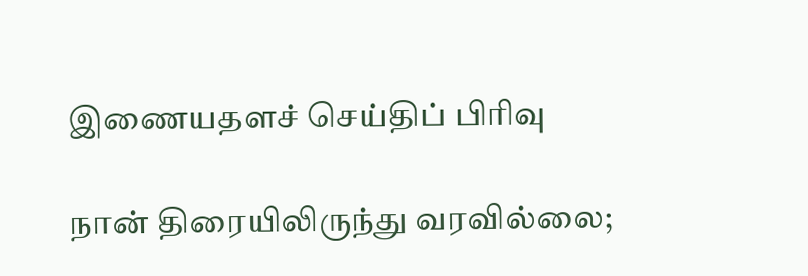இணையதளச் செய்திப் பிரிவு

நான் திரையிலிருந்து வரவில்லை;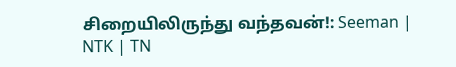சிறையிலிருந்து வந்தவன்!: Seeman | NTK | TN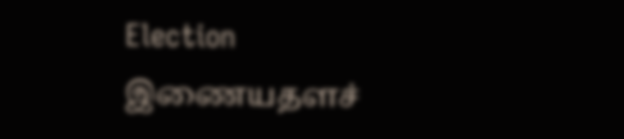Election
இணையதளச்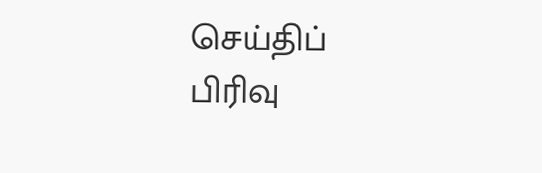செய்திப் பிரிவு